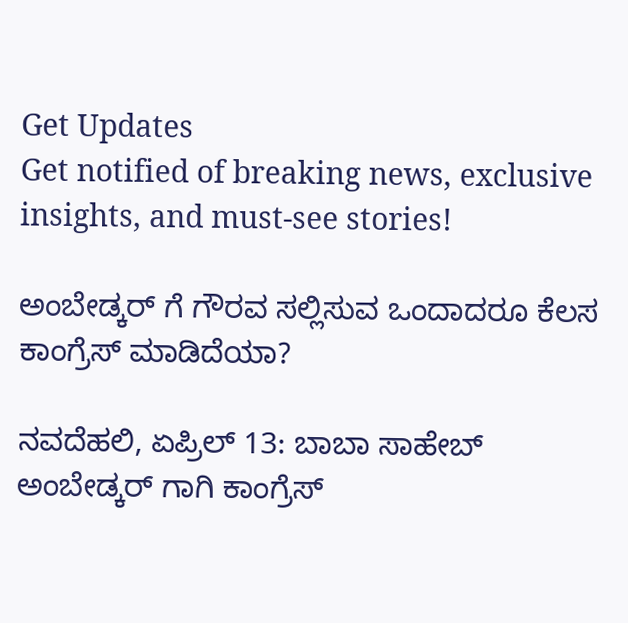Get Updates
Get notified of breaking news, exclusive insights, and must-see stories!

ಅಂಬೇಡ್ಕರ್ ಗೆ ಗೌರವ ಸಲ್ಲಿಸುವ ಒಂದಾದರೂ ಕೆಲಸ ಕಾಂಗ್ರೆಸ್ ಮಾಡಿದೆಯಾ?

ನವದೆಹಲಿ, ಏಪ್ರಿಲ್ 13: ಬಾಬಾ ಸಾಹೇಬ್ ಅಂಬೇಡ್ಕರ್ ಗಾಗಿ ಕಾಂಗ್ರೆಸ್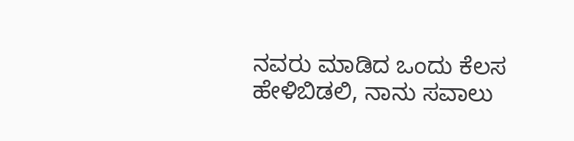ನವರು ಮಾಡಿದ ಒಂದು ಕೆಲಸ ಹೇಳಿಬಿಡಲಿ, ನಾನು ಸವಾಲು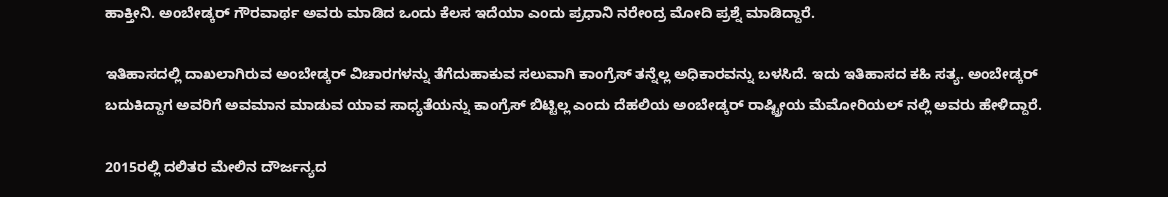ಹಾಕ್ತೀನಿ. ಅಂಬೇಡ್ಕರ್ ಗೌರವಾರ್ಥ ಅವರು ಮಾಡಿದ ಒಂದು ಕೆಲಸ ಇದೆಯಾ ಎಂದು ಪ್ರಧಾನಿ ನರೇಂದ್ರ ಮೋದಿ ಪ್ರಶ್ನೆ ಮಾಡಿದ್ದಾರೆ.

ಇತಿಹಾಸದಲ್ಲಿ ದಾಖಲಾಗಿರುವ ಅಂಬೇಡ್ಕರ್ ವಿಚಾರಗಳನ್ನು ತೆಗೆದುಹಾಕುವ ಸಲುವಾಗಿ ಕಾಂಗ್ರೆಸ್ ತನ್ನೆಲ್ಲ ಅಧಿಕಾರವನ್ನು ಬಳಸಿದೆ. ಇದು ಇತಿಹಾಸದ ಕಹಿ ಸತ್ಯ. ಅಂಬೇಡ್ಕರ್ ಬದುಕಿದ್ದಾಗ ಅವರಿಗೆ ಅವಮಾನ ಮಾಡುವ ಯಾವ ಸಾಧ್ಯತೆಯನ್ನು ಕಾಂಗ್ರೆಸ್ ಬಿಟ್ಟಿಲ್ಲ ಎಂದು ದೆಹಲಿಯ ಅಂಬೇಡ್ಕರ್ ರಾಷ್ಟ್ರೀಯ ಮೆಮೋರಿಯಲ್ ನಲ್ಲಿ ಅವರು ಹೇಳಿದ್ದಾರೆ.

2015ರಲ್ಲಿ ದಲಿತರ ಮೇಲಿನ ದೌರ್ಜನ್ಯದ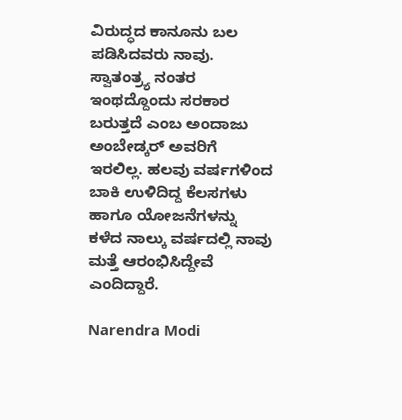ವಿರುದ್ಧದ ಕಾನೂನು ಬಲ ಪಡಿಸಿದವರು ನಾವು. ಸ್ವಾತಂತ್ರ್ಯ ನಂತರ ಇಂಥದ್ದೊಂದು ಸರಕಾರ ಬರುತ್ತದೆ ಎಂಬ ಅಂದಾಜು ಅಂಬೇಡ್ಕರ್ ಅವರಿಗೆ ಇರಲಿಲ್ಲ. ಹಲವು ವರ್ಷಗಳಿಂದ ಬಾಕಿ ಉಳಿದಿದ್ದ ಕೆಲಸಗಳು ಹಾಗೂ ಯೋಜನೆಗಳನ್ನು ಕಳೆದ ನಾಲ್ಕು ವರ್ಷದಲ್ಲಿ ನಾವು ಮತ್ತೆ ಆರಂಭಿಸಿದ್ದೇವೆ ಎಂದಿದ್ದಾರೆ.

Narendra Modi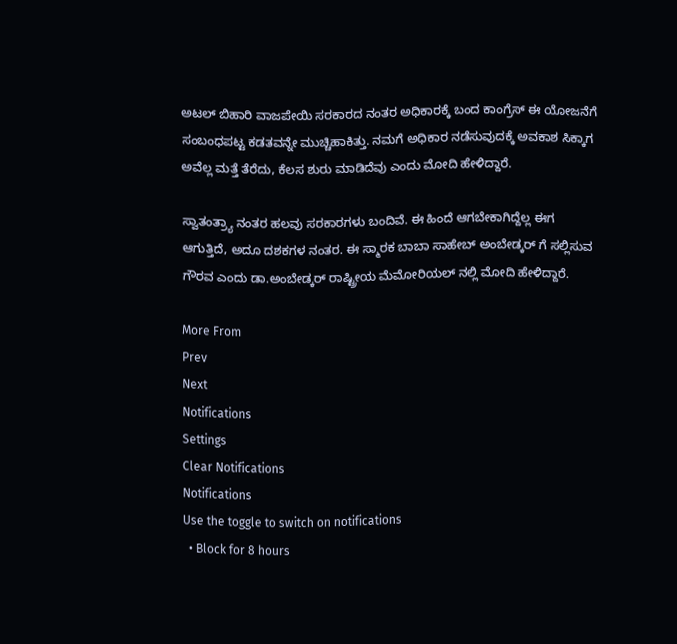ಅಟಲ್ ಬಿಹಾರಿ ವಾಜಪೇಯಿ ಸರಕಾರದ ನಂತರ ಅಧಿಕಾರಕ್ಕೆ ಬಂದ ಕಾಂಗ್ರೆಸ್ ಈ ಯೋಜನೆಗೆ ಸಂಬಂಧಪಟ್ಟ ಕಡತವನ್ನೇ ಮುಚ್ಚಿಹಾಕಿತ್ತು. ನಮಗೆ ಅಧಿಕಾರ ನಡೆಸುವುದಕ್ಕೆ ಅವಕಾಶ ಸಿಕ್ಕಾಗ ಅವೆಲ್ಲ ಮತ್ತೆ ತೆರೆದು, ಕೆಲಸ ಶುರು ಮಾಡಿದೆವು ಎಂದು ಮೋದಿ ಹೇಳಿದ್ದಾರೆ.

ಸ್ವಾತಂತ್ರ್ಯಾ ನಂತರ ಹಲವು ಸರಕಾರಗಳು ಬಂದಿವೆ. ಈ ಹಿಂದೆ ಆಗಬೇಕಾಗಿದ್ದೆಲ್ಲ ಈಗ ಆಗುತ್ತಿದೆ, ಅದೂ ದಶಕಗಳ ನಂತರ. ಈ ಸ್ಮಾರಕ ಬಾಬಾ ಸಾಹೇಬ್ ಅಂಬೇಡ್ಕರ್ ಗೆ ಸಲ್ಲಿಸುವ ಗೌರವ ಎಂದು ಡಾ.ಅಂಬೇಡ್ಕರ್ ರಾಷ್ಟ್ರೀಯ ಮೆಮೋರಿಯಲ್ ನಲ್ಲಿ ಮೋದಿ ಹೇಳಿದ್ದಾರೆ.

More From
Prev
Next
Notifications
Settings
Clear Notifications
Notifications
Use the toggle to switch on notifications
  • Block for 8 hours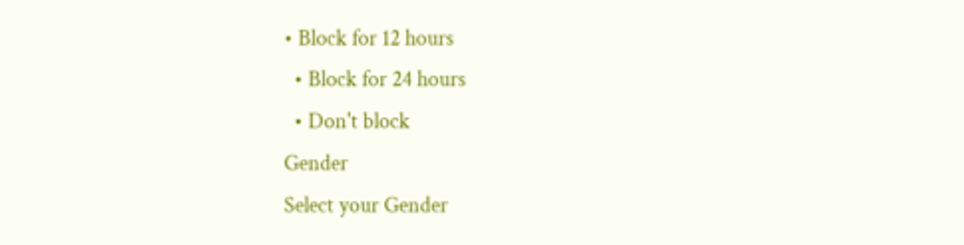• Block for 12 hours
  • Block for 24 hours
  • Don't block
Gender
Select your Gender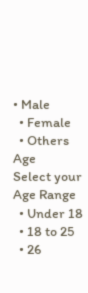• Male
  • Female
  • Others
Age
Select your Age Range
  • Under 18
  • 18 to 25
  • 26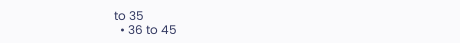to 35
  • 36 to 45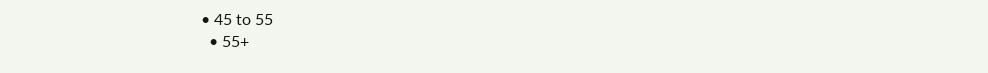• 45 to 55
  • 55+